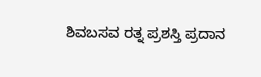ಶಿವಬಸವ ರತ್ನ ಪ್ರಶಸ್ತಿ ಪ್ರದಾನ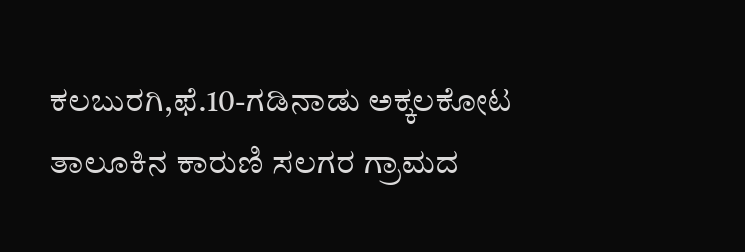ಕಲಬುರಗಿ,ಫೆ.10-ಗಡಿನಾಡು ಅಕ್ಕಲಕೋಟ ತಾಲೂಕಿನ ಕಾರುಣಿ ಸಲಗರ ಗ್ರಾಮದ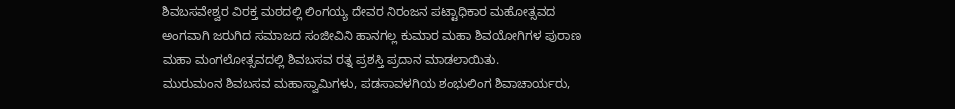ಶಿವಬಸವೇಶ್ವರ ವಿರಕ್ತ ಮಠದಲ್ಲಿ ಲಿಂಗಯ್ಯ ದೇವರ ನಿರಂಜನ ಪಟ್ಟಾಧಿಕಾರ ಮಹೋತ್ಸವದ ಅಂಗವಾಗಿ ಜರುಗಿದ ಸಮಾಜದ ಸಂಜೀವಿನಿ ಹಾನಗಲ್ಲ ಕುಮಾರ ಮಹಾ ಶಿವಯೋಗಿಗಳ ಪುರಾಣ ಮಹಾ ಮಂಗಲೋತ್ಸವದಲ್ಲಿ ಶಿವಬಸವ ರತ್ನ ಪ್ರಶಸ್ತಿ ಪ್ರದಾನ ಮಾಡಲಾಯಿತು.
ಮುರುಮಂನ ಶಿವಬಸವ ಮಹಾಸ್ವಾಮಿಗಳು, ಪಡಸಾವಳಗಿಯ ಶಂಭುಲಿಂಗ ಶಿವಾಚಾರ್ಯರು,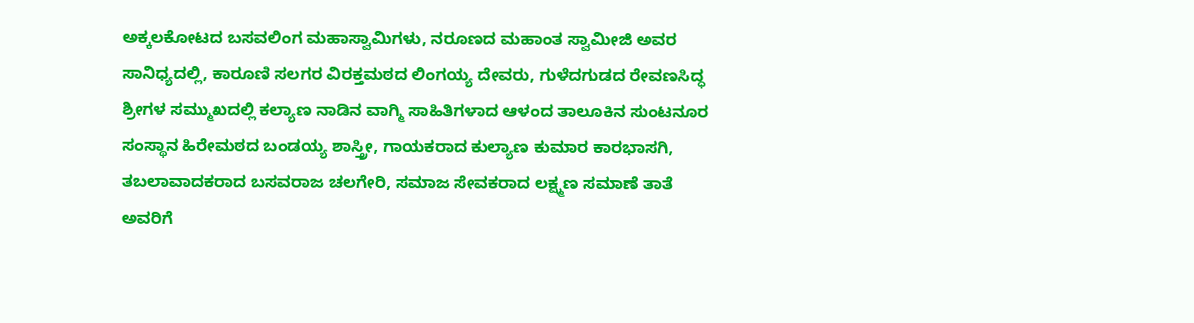ಅಕ್ಕಲಕೋಟದ ಬಸವಲಿಂಗ ಮಹಾಸ್ವಾಮಿಗಳು, ನರೂಣದ ಮಹಾಂತ ಸ್ವಾಮೀಜಿ ಅವರ ಸಾನಿಧ್ಯದಲ್ಲಿ, ಕಾರೂಣಿ ಸಲಗರ ವಿರಕ್ತಮಠದ ಲಿಂಗಯ್ಯ ದೇವರು, ಗುಳೆದಗುಡದ ರೇವಣಸಿದ್ಧ ಶ್ರೀಗಳ ಸಮ್ಮುಖದಲ್ಲಿ ಕಲ್ಯಾಣ ನಾಡಿನ ವಾಗ್ಮಿ ಸಾಹಿತಿಗಳಾದ ಆಳಂದ ತಾಲೂಕಿನ ಸುಂಟನೂರ ಸಂಸ್ಥಾನ ಹಿರೇಮಠದ ಬಂಡಯ್ಯ ಶಾಸ್ತ್ರೀ, ಗಾಯಕರಾದ ಕುಲ್ಯಾಣ ಕುಮಾರ ಕಾರಭಾಸಗಿ, ತಬಲಾವಾದಕರಾದ ಬಸವರಾಜ ಚಲಗೇರಿ, ಸಮಾಜ ಸೇವಕರಾದ ಲಕ್ಷ್ಮಣ ಸಮಾಣೆ ತಾತೆ ಅವರಿಗೆ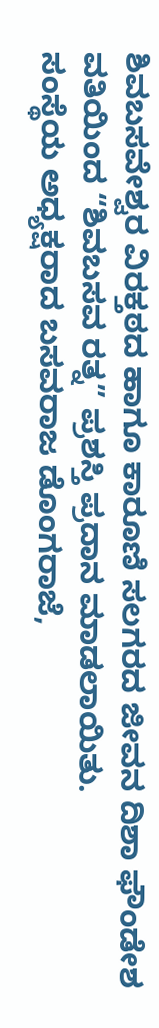ಶಿವಬಸವೇಶ್ವರ ವಿರಕ್ತಠದ ಹಾಗೂ ಕಾರೂಣಿ ಸಲಗರದ ಜೀವನ ದಿಶಾ ಫೌಂಡೇಶ ವತಿಯಿಂದ “ಶಿವಬಸವ ರತ್ನ” ಪ್ರಶಸ್ತಿ ಪ್ರದಾನ ಮಾಡಲಾಯಿತು.
ಸಂಸ್ಥೆಯ ಅಧ್ಯಕ್ಷರಾದ ಬಸವರಾಜ ಡೊಂಗರಾಜೆ,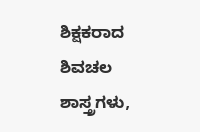ಶಿಕ್ಷಕರಾದ ಶಿವಚಲ ಶಾಸ್ತ್ರಗಳು,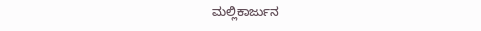ಮಲ್ಲಿಕಾರ್ಜುನ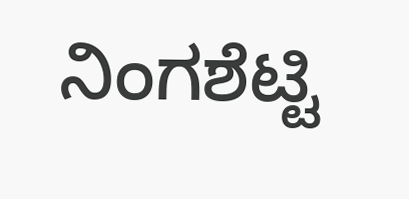ನಿಂಗಶೆಟ್ಟಿ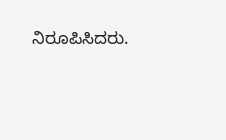ನಿರೂಪಿಸಿದರು.